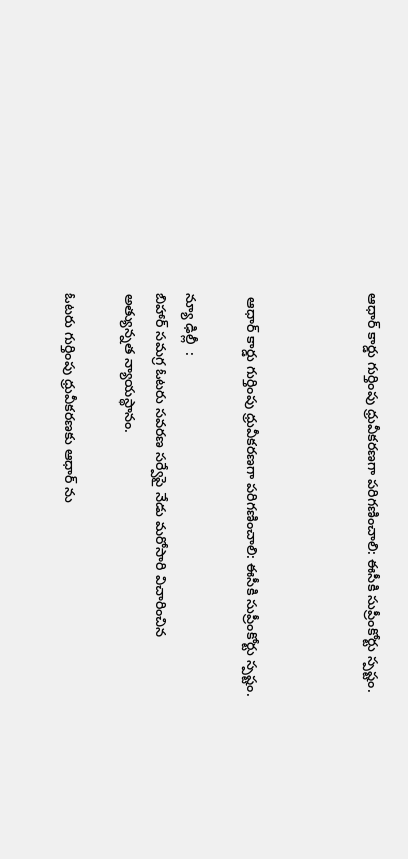ఆధార్ కార్డు గుర్తింపు ధ్రువీకరణగా పరిగణించాలి: ఈసీకి సుప్రీంకోర్టు స్పష్టం.



 ఆధార్ కార్డు గుర్తింపు ధ్రువీకరణగా పరిగణించాలి: ఈసీకి సుప్రీంకోర్టు స్పష్టం.

న్యూ ఢిల్లీ  :
బిహార్ సమగ్ర ఓటరు సవరణ సర్వేపై నేడు మరోసారి విచారించిన అత్యున్నత న్యాయస్థానం.

ఓటరు గుర్తింపు ధ్రువీకరణకు ఆధార్ ను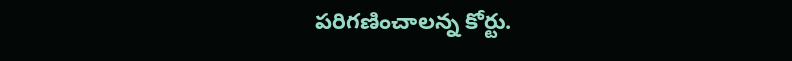పరిగణించాలన్న కోర్టు.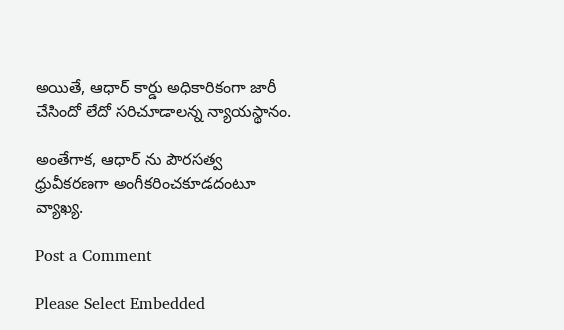అయితే, ఆధార్ కార్డు అధికారికంగా జారీ చేసిందో లేదో సరిచూడాలన్న న్యాయస్థానం.

అంతేగాక, ఆధార్ ను పౌరసత్వ ధ్రువీకరణగా అంగీకరించకూడదంటూ వ్యాఖ్య.

Post a Comment

Please Select Embedded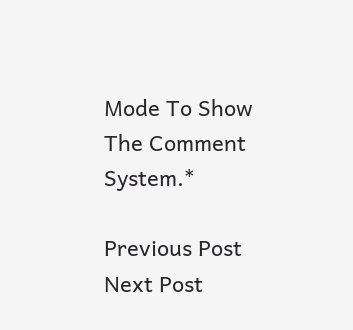Mode To Show The Comment System.*

Previous Post Next Post